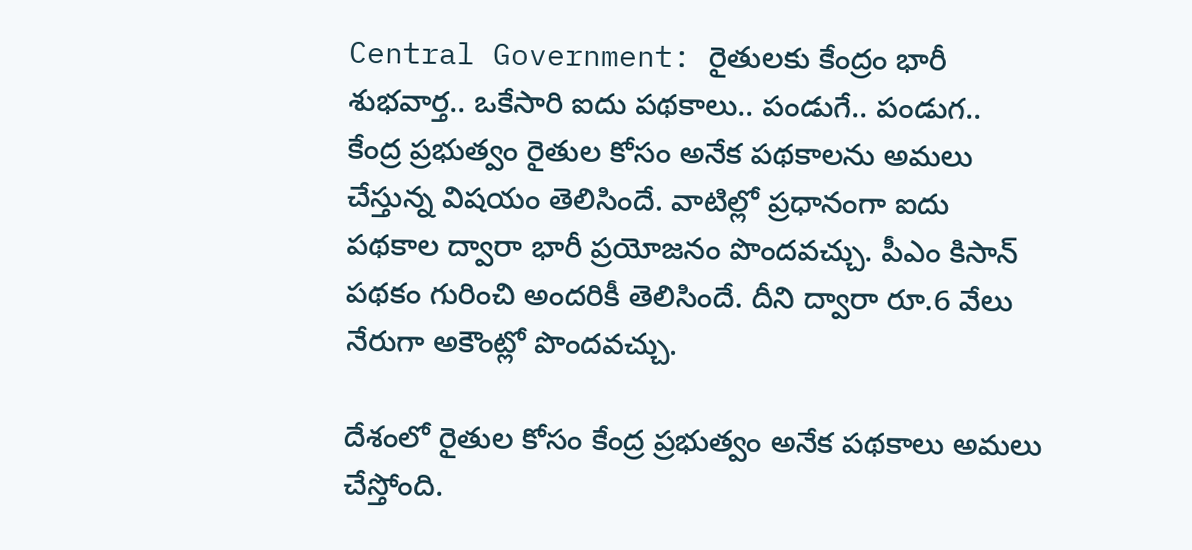Central Government: రైతులకు కేంద్రం భారీ శుభవార్త.. ఒకేసారి ఐదు పథకాలు.. పండుగే.. పండుగ..
కేంద్ర ప్రభుత్వం రైతుల కోసం అనేక పథకాలను అమలు చేస్తున్న విషయం తెలిసిందే. వాటిల్లో ప్రధానంగా ఐదు పథకాల ద్వారా భారీ ప్రయోజనం పొందవచ్చు. పీఎం కిసాన్ పథకం గురించి అందరికీ తెలిసిందే. దీని ద్వారా రూ.6 వేలు నేరుగా అకౌంట్లో పొందవచ్చు.

దేశంలో రైతుల కోసం కేంద్ర ప్రభుత్వం అనేక పథకాలు అమలు చేస్తోంది.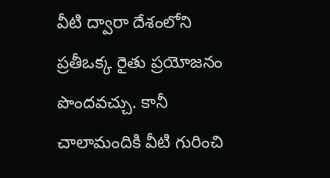వీటి ద్వారా దేశంలోని ప్రతీఒక్క రైతు ప్రయోజనం పొందవచ్చు. కానీ చాలామందికి వీటి గురించి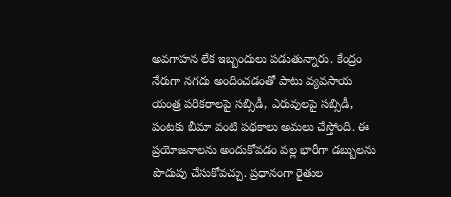అవగాహన లేక ఇబ్బందులు పడుతున్నారు. కేంద్రం నేరుగా నగదు అందించడంతో పాటు వ్యవసాయ యంత్ర పరికరాలపై సబ్సిడీ, ఎరువులపై సబ్సిడీ, పంటకు బీమా వంటి పథకాలు అమలు చేస్తోంది. ఈ ప్రయోజనాలను అందుకోవడం వల్ల భారీగా డబ్బులను పొదుపు చేసుకోవచ్చు. ప్రధానంగా రైతుల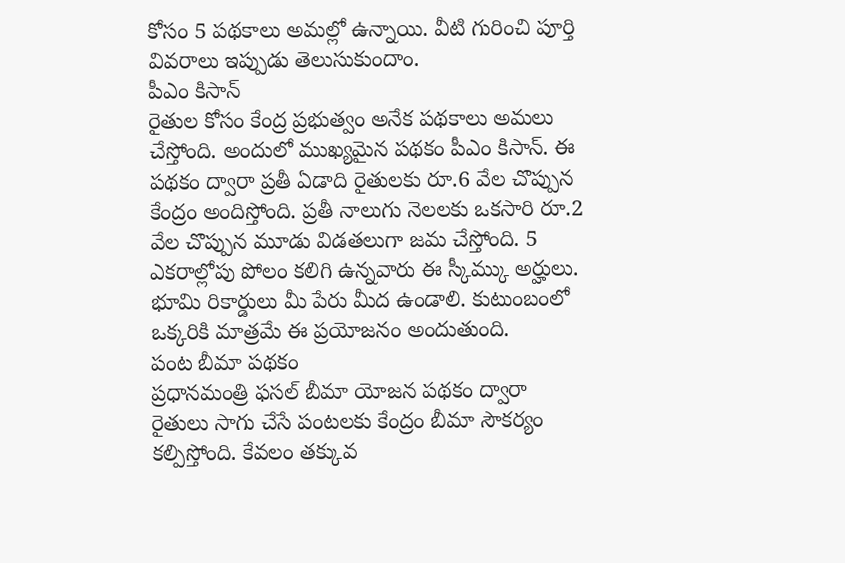కోసం 5 పథకాలు అమల్లో ఉన్నాయి. వీటి గురించి పూర్తి వివరాలు ఇప్పుడు తెలుసుకుందాం.
పీఎం కిసాన్
రైతుల కోసం కేంద్ర ప్రభుత్వం అనేక పథకాలు అమలు చేస్తోంది. అందులో ముఖ్యమైన పథకం పీఎం కిసాన్. ఈ పథకం ద్వారా ప్రతీ ఏడాది రైతులకు రూ.6 వేల చొప్పున కేంద్రం అందిస్తోంది. ప్రతీ నాలుగు నెలలకు ఒకసారి రూ.2 వేల చొప్పున మూడు విడతలుగా జమ చేస్తోంది. 5 ఎకరాల్లోపు పోలం కలిగి ఉన్నవారు ఈ స్కీమ్కు అర్హులు. భూమి రికార్డులు మీ పేరు మీద ఉండాలి. కుటుంబంలో ఒక్కరికి మాత్రమే ఈ ప్రయోజనం అందుతుంది.
పంట బీమా పథకం
ప్రధానమంత్రి ఫసల్ బీమా యోజన పథకం ద్వారా రైతులు సాగు చేసే పంటలకు కేంద్రం బీమా సౌకర్యం కల్పిస్తోంది. కేవలం తక్కువ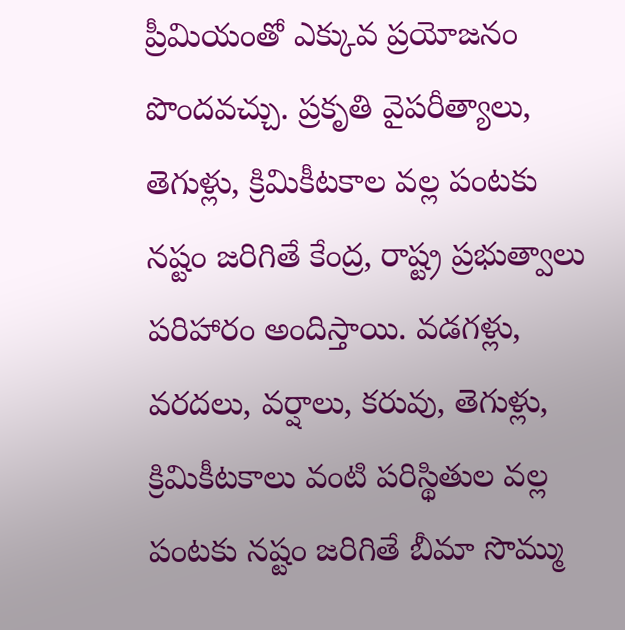ప్రీమియంతో ఎక్కువ ప్రయోజనం పొందవచ్చు. ప్రకృతి వైపరీత్యాలు, తెగుళ్లు, క్రిమికీటకాల వల్ల పంటకు నష్టం జరిగితే కేంద్ర, రాష్ట్ర ప్రభుత్వాలు పరిహారం అందిస్తాయి. వడగళ్లు, వరదలు, వర్షాలు, కరువు, తెగుళ్లు, క్రిమికీటకాలు వంటి పరిస్థితుల వల్ల పంటకు నష్టం జరిగితే బీమా సొమ్ము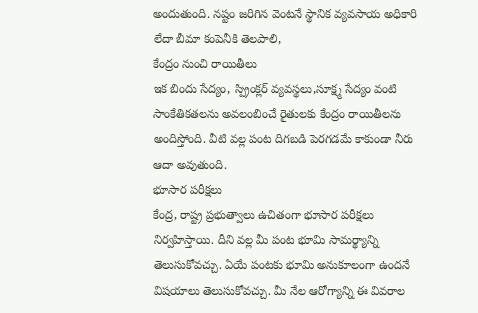అందుతుంది. నష్టం జరిగిన వెంటనే స్థానిక వ్యవసాయ అధికారి లేదా బీమా కంపెనీకి తెలపాలి,
కేంద్రం నుంచి రాయితీలు
ఇక బిందు సేద్యం, స్ప్రింక్లర్ వ్యవస్థలు,సూక్ష్మ సేద్యం వంటి సాంకేతికతలను అవలంబించే రైతులకు కేంద్రం రాయితీలను అందిస్తోంది. వీటి వల్ల పంట దిగబడి పెరగడమే కాకుండా నీరు ఆదా అవుతుంది.
భూసార పరీక్షలు
కేంద్ర, రాష్ట్ర ప్రభుత్వాలు ఉచితంగా భూసార పరీక్షలు నిర్వహిస్తాయి. దీని వల్ల మీ పంట భూమి సామర్థ్యాన్ని తెలుసుకోవచ్చు. ఏయే పంటకు భూమి అనుకూలంగా ఉందనే విషయాలు తెలుసుకోవచ్చు. మీ నేల ఆరోగ్యాన్ని ఈ వివరాల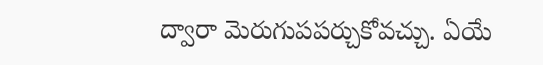ద్వారా మెరుగుపపర్చుకోవచ్చు. ఏయే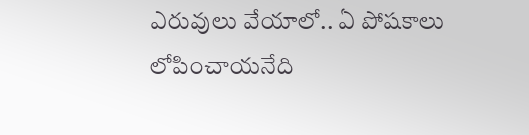ఎరువులు వేయాలో.. ఏ పోషకాలు లోపించాయనేది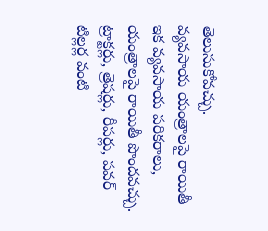తెలుసుకోవచ్చు.
వ్యవసాయ యంత్రాలపై రాయితీ
ఇక వ్యవసాయ పరికరాలు, యంత్రాలపై రాయితీ పొందవచ్చు. ట్రాక్టర్లు, త్రెషర్లు, రీపర్లు, పవర్ టిల్లర్ల వంటి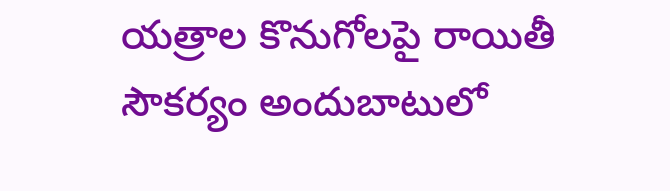యత్రాల కొనుగోలపై రాయితీ సౌకర్యం అందుబాటులో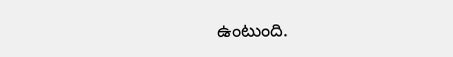ఉంటుంది.